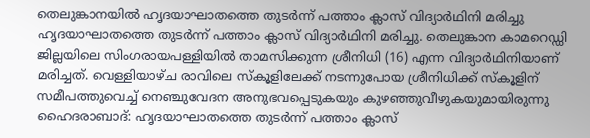തെലുങ്കാനയിൽ ഹൃദയാഘാതത്തെ തുടർന്ന് പത്താം ക്ലാസ് വിദ്യാർഥിനി മരിച്ചു
ഹൃദയാഘാതത്തെ തുടർന്ന് പത്താം ക്ലാസ് വിദ്യാർഥിനി മരിച്ചു. തെലുങ്കാന കാമറെഡ്ഡി ജില്ലയിലെ സിംഗരായപള്ളിയിൽ താമസിക്കുന്ന ശ്രീനിധി (16) എന്ന വിദ്യാർഥിനിയാണ് മരിച്ചത്. വെള്ളിയാഴ്ച രാവിലെ സ്കൂളിലേക്ക് നടന്നുപോയ ശ്രീനിധിക്ക് സ്കൂളിന് സമീപത്തുവെച്ച് നെഞ്ചുവേദന അനുഭവപ്പെടുകയും കുഴഞ്ഞുവീഴുകയുമായിരുന്നു
ഹൈദരാബാദ്: ഹൃദയാഘാതത്തെ തുടർന്ന് പത്താം ക്ലാസ്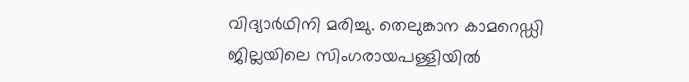വിദ്യാർഥിനി മരിച്ചു. തെലുങ്കാന കാമറെഡ്ഡി ജില്ലയിലെ സിംഗരായപള്ളിയിൽ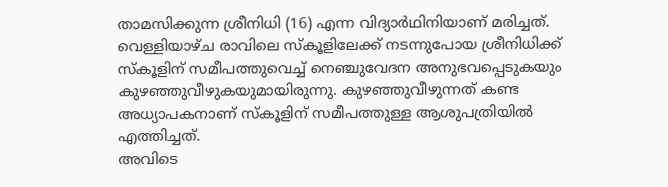താമസിക്കുന്ന ശ്രീനിധി (16) എന്ന വിദ്യാർഥിനിയാണ് മരിച്ചത്. വെള്ളിയാഴ്ച രാവിലെ സ്കൂളിലേക്ക് നടന്നുപോയ ശ്രീനിധിക്ക് സ്കൂളിന് സമീപത്തുവെച്ച് നെഞ്ചുവേദന അനുഭവപ്പെടുകയും കുഴഞ്ഞുവീഴുകയുമായിരുന്നു. കുഴഞ്ഞുവീഴുന്നത് കണ്ട അധ്യാപകനാണ് സ്കൂളിന് സമീപത്തുള്ള ആശുപത്രിയിൽ എത്തിച്ചത്.
അവിടെ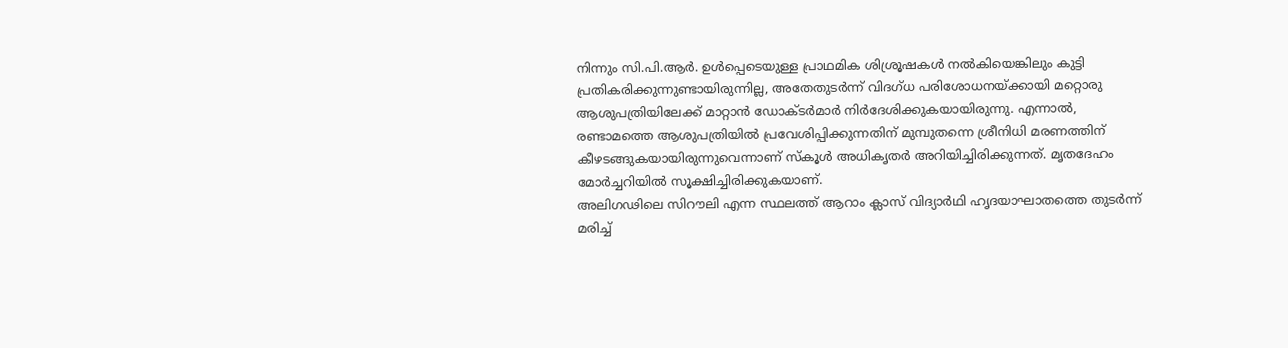നിന്നും സി.പി.ആർ. ഉൾപ്പെടെയുള്ള പ്രാഥമിക ശിശ്രൂഷകൾ നൽകിയെങ്കിലും കുട്ടി പ്രതികരിക്കുന്നുണ്ടായിരുന്നില്ല, അതേതുടർന്ന് വിദഗ്ധ പരിശോധനയ്ക്കായി മറ്റൊരു ആശുപത്രിയിലേക്ക് മാറ്റാൻ ഡോക്ടർമാർ നിർദേശിക്കുകയായിരുന്നു. എന്നാൽ, രണ്ടാമത്തെ ആശുപത്രിയിൽ പ്രവേശിപ്പിക്കുന്നതിന് മുമ്പുതന്നെ ശ്രീനിധി മരണത്തിന് കീഴടങ്ങുകയായിരുന്നുവെന്നാണ് സ്കൂൾ അധികൃതർ അറിയിച്ചിരിക്കുന്നത്. മൃതദേഹം മോർച്ചറിയിൽ സൂക്ഷിച്ചിരിക്കുകയാണ്.
അലിഗഢിലെ സിറൗലി എന്ന സ്ഥലത്ത് ആറാം ക്ലാസ് വിദ്യാർഥി ഹൃദയാഘാതത്തെ തുടർന്ന് മരിച്ച്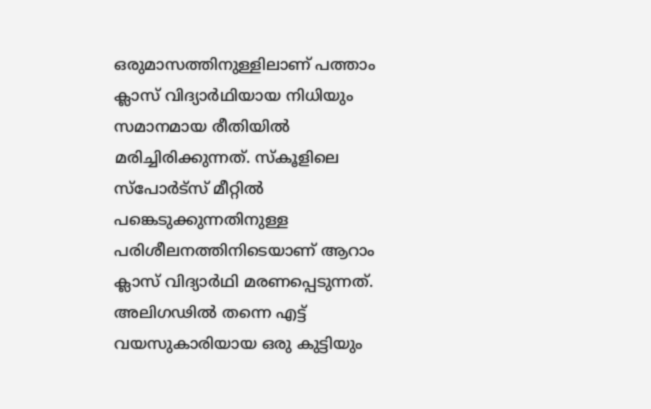ഒരുമാസത്തിനുള്ളിലാണ് പത്താം ക്ലാസ് വിദ്യാർഥിയായ നിധിയും സമാനമായ രീതിയിൽ മരിച്ചിരിക്കുന്നത്. സ്കൂളിലെ സ്പോർട്സ് മീറ്റിൽ പങ്കെടുക്കുന്നതിനുള്ള പരിശീലനത്തിനിടെയാണ് ആറാം ക്ലാസ് വിദ്യാർഥി മരണപ്പെടുന്നത്. അലിഗഢിൽ തന്നെ എട്ട് വയസുകാരിയായ ഒരു കുട്ടിയും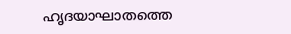ഹൃദയാഘാതത്തെ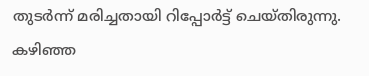തുടർന്ന് മരിച്ചതായി റിപ്പോർട്ട് ചെയ്തിരുന്നു. കഴിഞ്ഞ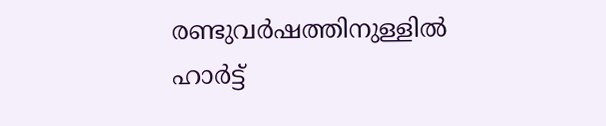രണ്ടുവർഷത്തിനുള്ളിൽ ഹാർട്ട്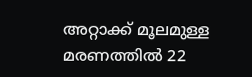അറ്റാക്ക് മൂലമുള്ള മരണത്തിൽ 22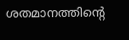ശതമാനത്തിന്റെ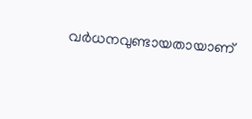വർധനവുണ്ടായതായാണ്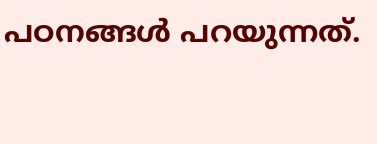പഠനങ്ങൾ പറയുന്നത്.